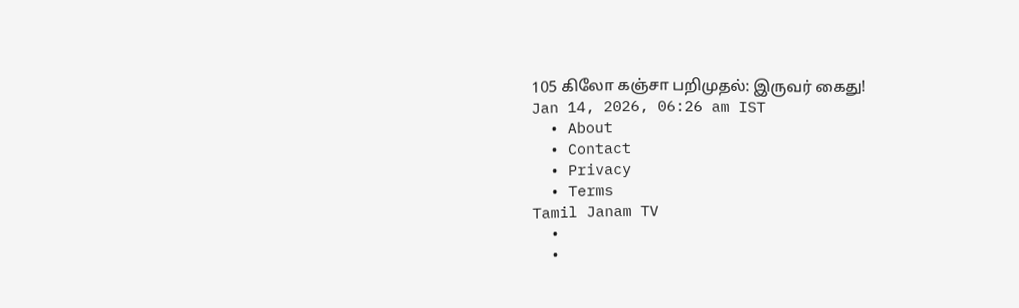105 கிலோ கஞ்சா பறிமுதல்: இருவர் கைது!
Jan 14, 2026, 06:26 am IST
  • About
  • Contact
  • Privacy
  • Terms
Tamil Janam TV
  •
  •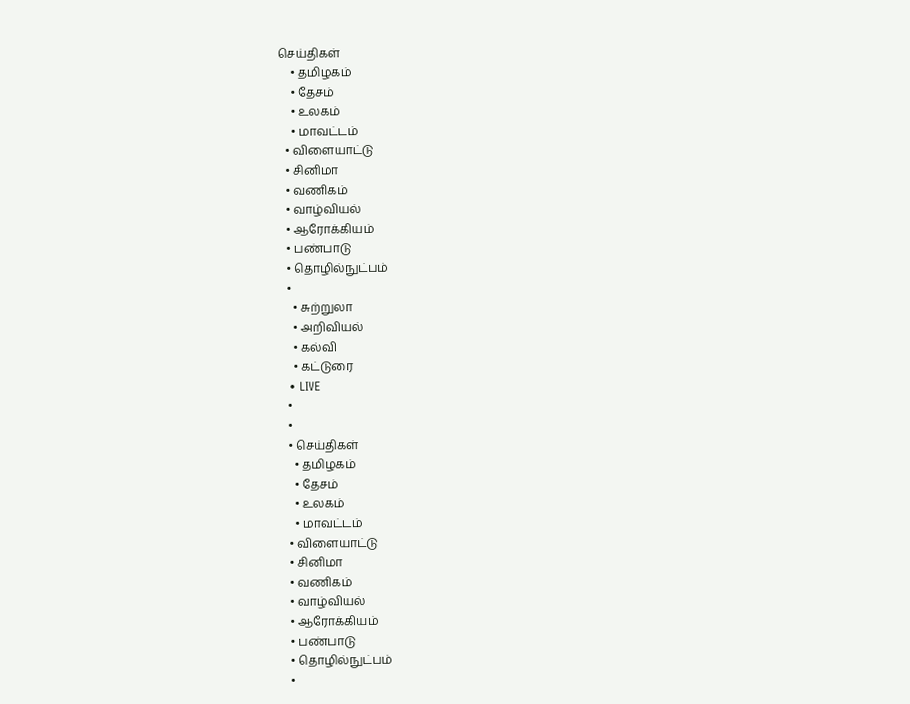செய்திகள்
    • தமிழகம்
    • தேசம்
    • உலகம்
    • மாவட்டம்
  • விளையாட்டு
  • சினிமா
  • வணிகம்
  • வாழ்வியல்
  • ஆரோக்கியம்
  • பண்பாடு
  • தொழில்நுட்பம்
  •
    • சுற்றுலா
    • அறிவியல்
    • கல்வி
    • கட்டுரை
  • LIVE
  •
  •
  • செய்திகள்
    • தமிழகம்
    • தேசம்
    • உலகம்
    • மாவட்டம்
  • விளையாட்டு
  • சினிமா
  • வணிகம்
  • வாழ்வியல்
  • ஆரோக்கியம்
  • பண்பாடு
  • தொழில்நுட்பம்
  •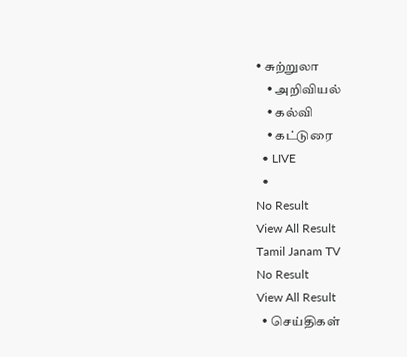• சுற்றுலா
    • அறிவியல்
    • கல்வி
    • கட்டுரை
  • LIVE
  •
No Result
View All Result
Tamil Janam TV
No Result
View All Result
  • செய்திகள்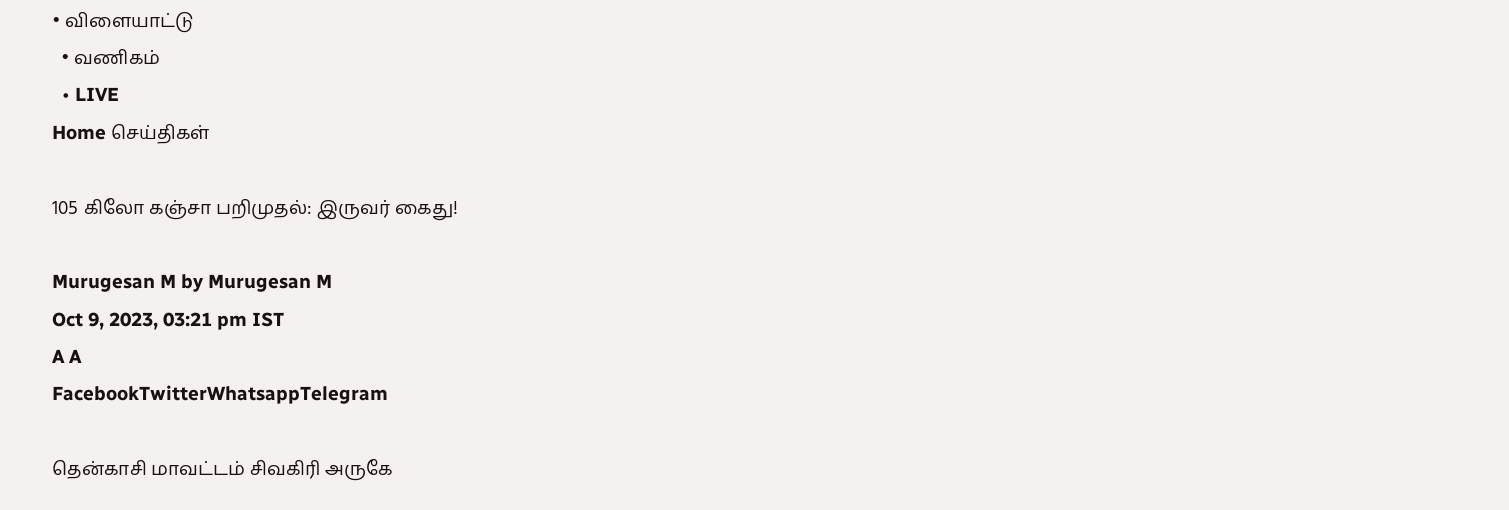• விளையாட்டு
  • வணிகம்
  • LIVE
Home செய்திகள்

105 கிலோ கஞ்சா பறிமுதல்: இருவர் கைது!

Murugesan M by Murugesan M
Oct 9, 2023, 03:21 pm IST
A A
FacebookTwitterWhatsappTelegram

தென்காசி மாவட்டம் சிவகிரி அருகே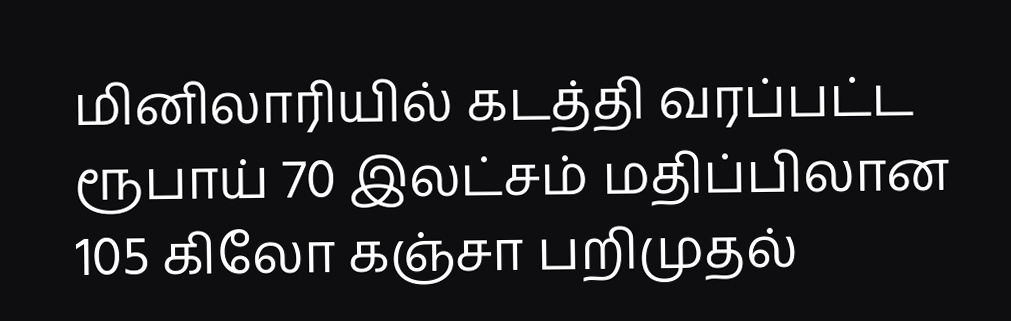மினிலாரியில் கடத்தி வரப்பட்ட ரூபாய் 70 இலட்சம் மதிப்பிலான 105 கிலோ கஞ்சா பறிமுதல்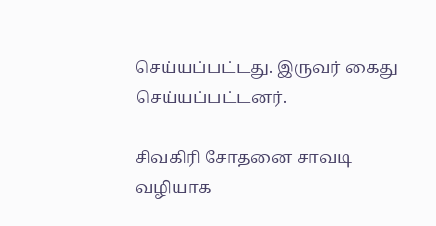செய்யப்பட்டது. இருவர் கைது செய்யப்பட்டனர்.

சிவகிரி சோதனை சாவடி வழியாக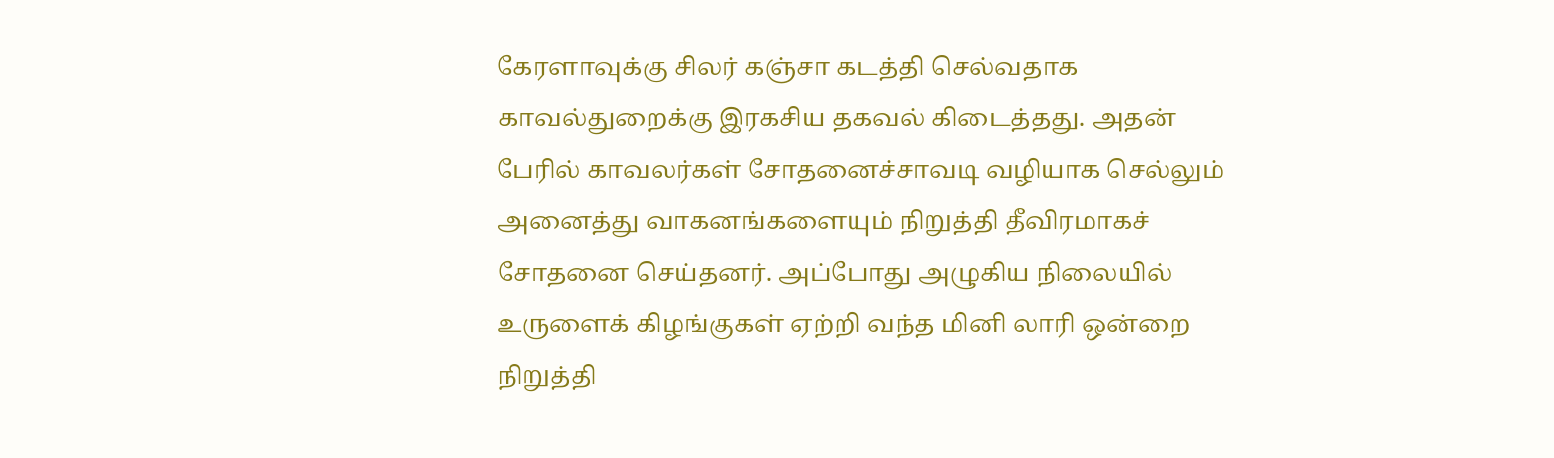கேரளாவுக்கு சிலர் கஞ்சா கடத்தி செல்வதாக காவல்துறைக்கு இரகசிய தகவல் கிடைத்தது. அதன் பேரில் காவலர்கள் சோதனைச்சாவடி வழியாக செல்லும் அனைத்து வாகனங்களையும் நிறுத்தி தீவிரமாகச் சோதனை செய்தனர். அப்போது அழுகிய நிலையில் உருளைக் கிழங்குகள் ஏற்றி வந்த மினி லாரி ஒன்றை நிறுத்தி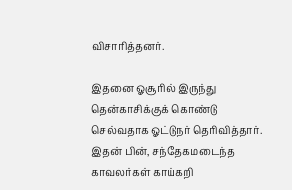விசாரித்தனர்.

இதனை ஓசூரில் இருந்து தென்காசிக்குக் கொண்டு செல்வதாக ஓட்டுநர் தெரிவித்தார். இதன் பின், சந்தேகமடைந்த காவலர்கள் காய்கறி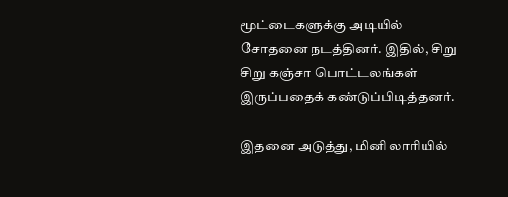மூட்டைகளுக்கு அடியில் சோதனை நடத்தினர். இதில், சிறு சிறு கஞ்சா பொட்டலங்கள் இருப்பதைக் கண்டுப்பிடித்தனர்.

இதனை அடுத்து, மினி லாரியில்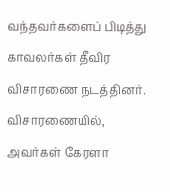வந்தவர்களைப் பிடித்து காவலர்கள் தீவிர விசாரணை நடத்தினர். விசாரணையில், அவர்கள் கேரளா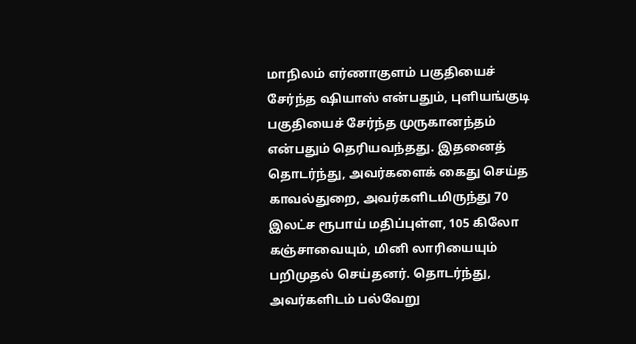மாநிலம் எர்ணாகுளம் பகுதியைச் சேர்ந்த ஷியாஸ் என்பதும், புளியங்குடி பகுதியைச் சேர்ந்த முருகானந்தம் என்பதும் தெரியவந்தது. இதனைத் தொடர்ந்து, அவர்களைக் கைது செய்த காவல்துறை, அவர்களிடமிருந்து 70 இலட்ச ரூபாய் மதிப்புள்ள, 105 கிலோ கஞ்சாவையும், மினி லாரியையும் பறிமுதல் செய்தனர். தொடர்ந்து, அவர்களிடம் பல்வேறு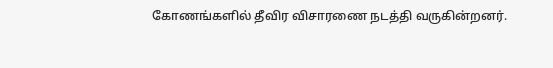கோணங்களில் தீவிர விசாரணை நடத்தி வருகின்றனர்.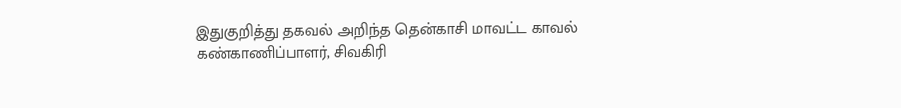இதுகுறித்து தகவல் அறிந்த தென்காசி மாவட்ட காவல் கண்காணிப்பாளர், சிவகிரி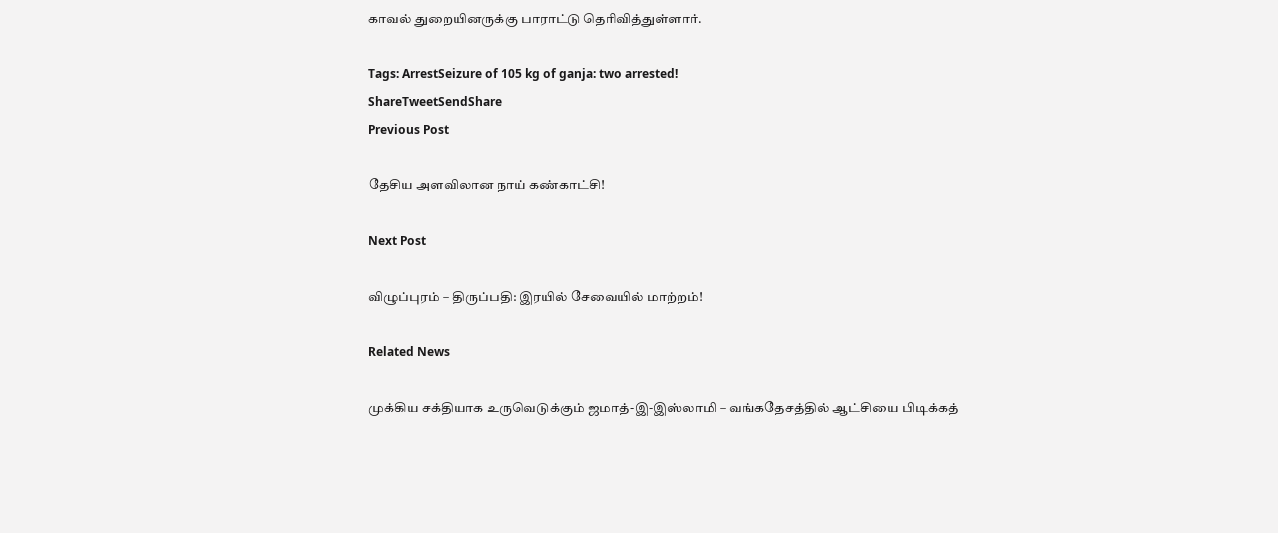காவல் துறையினருக்கு பாராட்டு தெரிவித்துள்ளார்.

Tags: ArrestSeizure of 105 kg of ganja: two arrested!
ShareTweetSendShare
Previous Post

தேசிய அளவிலான நாய் கண்காட்சி!

Next Post

விழுப்புரம் – திருப்பதி: இரயில் சேவையில் மாற்றம்!

Related News

முக்கிய சக்தியாக உருவெடுக்கும் ஜமாத்-இ-இஸ்லாமி – வங்கதேசத்தில் ஆட்சியை பிடிக்கத்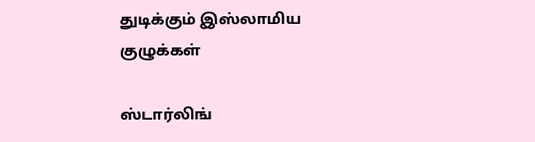துடிக்கும் இஸ்லாமிய குழுக்கள்

ஸ்டார்லிங்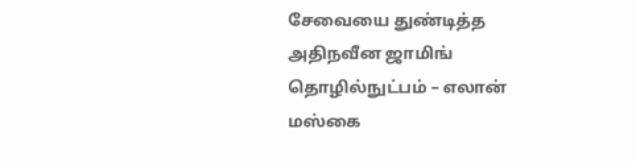சேவையை துண்டித்த அதிநவீன ஜாமிங் தொழில்நுட்பம் – எலான் மஸ்கை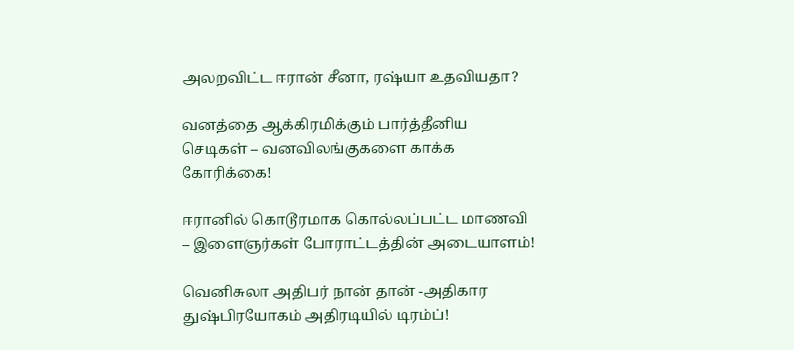அலறவிட்ட ஈரான் சீனா, ரஷ்யா உதவியதா?

வனத்தை ஆக்கிரமிக்கும் பார்த்தீனிய செடிகள் – வனவிலங்குகளை காக்க கோரிக்கை!

ஈரானில் கொடூரமாக கொல்லப்பட்ட மாணவி – இளைஞர்கள் போராட்டத்தின் அடையாளம்!

வெனிசுலா அதிபர் நான் தான் -அதிகார துஷ்பிரயோகம் அதிரடியில் டிரம்ப்!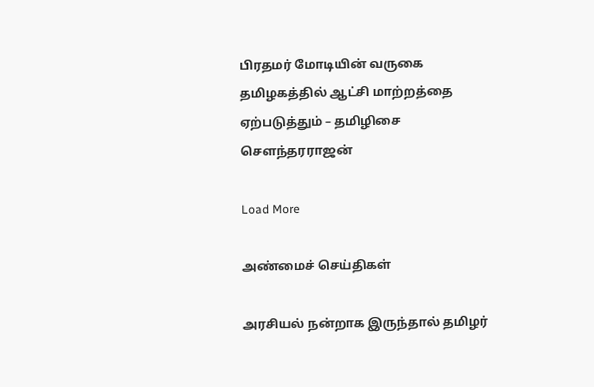பிரதமர் மோடியின் வருகை தமிழகத்தில் ஆட்சி மாற்றத்தை ஏற்படுத்தும் – தமிழிசை சௌந்தரராஜன்

Load More

அண்மைச் செய்திகள்

அரசியல் நன்றாக இருந்தால் தமிழர்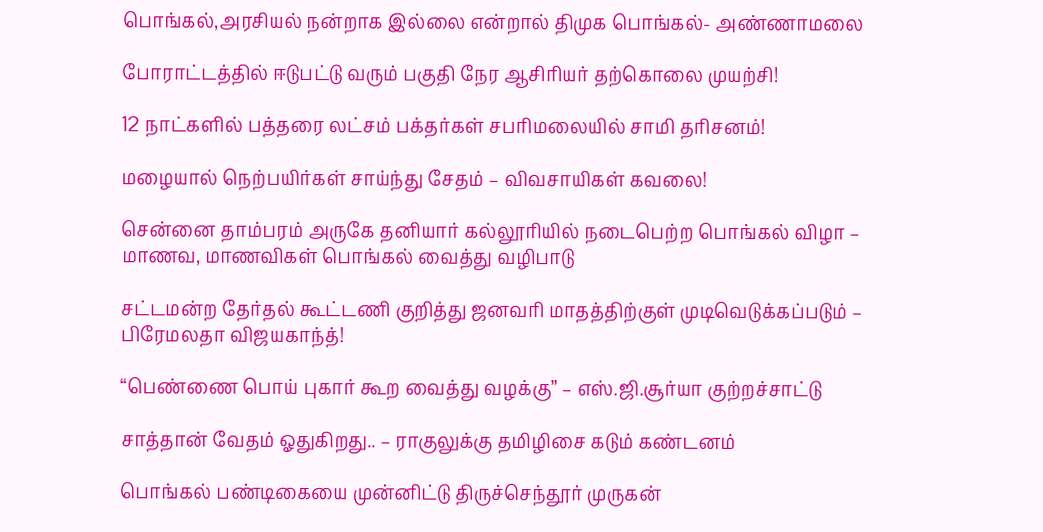பொங்கல்,அரசியல் நன்றாக இல்லை என்றால் திமுக பொங்கல்- அண்ணாமலை

போராட்டத்தில் ஈடுபட்டு வரும் பகுதி நேர ஆசிரியர் தற்கொலை முயற்சி!

12 நாட்களில் பத்தரை லட்சம் பக்தர்கள் சபரிமலையில் சாமி தரிசனம்!

மழையால் நெற்பயிர்கள் சாய்ந்து சேதம் – விவசாயிகள் கவலை!

சென்னை தாம்பரம் அருகே தனியார் கல்லூரியில் நடைபெற்ற பொங்கல் விழா – மாணவ, மாணவிகள் பொங்கல் வைத்து வழிபாடு

சட்டமன்ற தேர்தல் கூட்டணி குறித்து ஜனவரி மாதத்திற்குள் முடிவெடுக்கப்படும் – பிரேமலதா விஜயகாந்த்!

“பெண்ணை பொய் புகார் கூற வைத்து வழக்கு” – எஸ்.ஜி.சூர்யா குற்றச்சாட்டு

சாத்தான் வேதம் ஓதுகிறது.. – ராகுலுக்கு தமிழிசை கடும் கண்டனம்

பொங்கல் பண்டிகையை முன்னிட்டு திருச்செந்தூர் முருகன்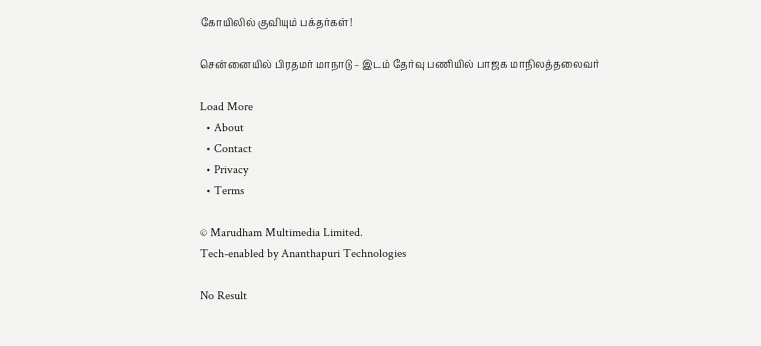கோயிலில் குவியும் பக்தர்கள்!

சென்னையில் பிரதமர் மாநாடு – இடம் தேர்வு பணியில் பாஜக மாநிலத்தலைவர்

Load More
  • About
  • Contact
  • Privacy
  • Terms

© Marudham Multimedia Limited.
Tech-enabled by Ananthapuri Technologies

No Result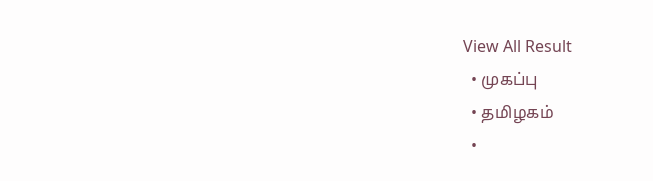View All Result
  • முகப்பு
  • தமிழகம்
  •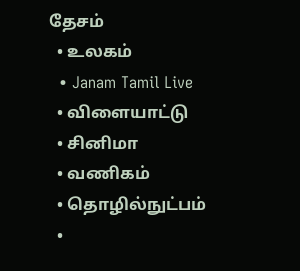தேசம்
  • உலகம்
  • Janam Tamil Live
  • விளையாட்டு
  • சினிமா
  • வணிகம்
  • தொழில்நுட்பம்
  •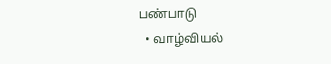பண்பாடு
  • வாழ்வியல்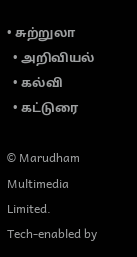• சுற்றுலா
  • அறிவியல்
  • கல்வி
  • கட்டுரை

© Marudham Multimedia Limited.
Tech-enabled by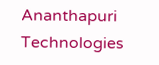Ananthapuri Technologies